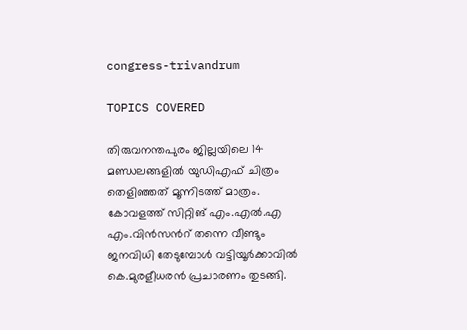congress-trivandrum

TOPICS COVERED

തിരുവനന്തപുരം ജില്ലയിലെ 14 മണ്ഡലങ്ങളിൽ യുഡിഎഫ് ചിത്രം തെളിഞ്ഞത് മൂന്നിടത്ത് മാത്രം. കോവളത്ത് സിറ്റിങ് എം.എൽ.എ എം.വിൻസന്‍റ് തന്നെ വീണ്ടും ജനവിധി തേടുമ്പോള്‍ വട്ടിയൂർക്കാവിൽ കെ.മുരളീധരന്‍ പ്രചാരണം തുടങ്ങി.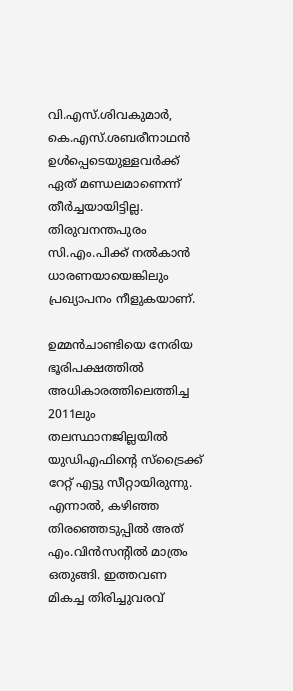വി.എസ്.ശിവകുമാ‍ര്‍, കെ.എസ്.ശബരീനാഥന്‍ ഉള്‍പ്പെടെയുള്ളവ‍ര്‍ക്ക് ഏത് മണ്ഡലമാണെന്ന് തീ‍ര്‍ച്ചയായിട്ടില്ല. തിരുവനന്തപുരം സി.എം.പിക്ക് നല്‍കാന്‍ ധാരണയായെങ്കിലും പ്രഖ്യാപനം നീളുകയാണ്.

ഉമ്മന്‍ചാണ്ടിയെ നേരിയ ഭൂരിപക്ഷത്തില്‍ അധികാരത്തിലെത്തിച്ച 2011ലും തലസ്ഥാനജില്ലയില്‍ യുഡിഎഫിന്‍റെ സ്ട്രൈക്ക് റേറ്റ് എട്ടു സീറ്റായിരുന്നു. എന്നാല്‍, കഴിഞ്ഞ തിരഞ്ഞെടുപ്പില്‍ അത്  എം.വിന്‍സന്‍റില്‍ മാത്രം ഒതുങ്ങി. ഇത്തവണ മികച്ച തിരിച്ചുവരവ്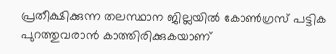പ്രതീക്ഷിക്കുന്ന തലസ്ഥാന ജില്ലയില്‍ കോണ്‍ഗ്രസ് പട്ടിക പുറത്തുവരാന്‍ കാത്തിരിക്കുകയാണ്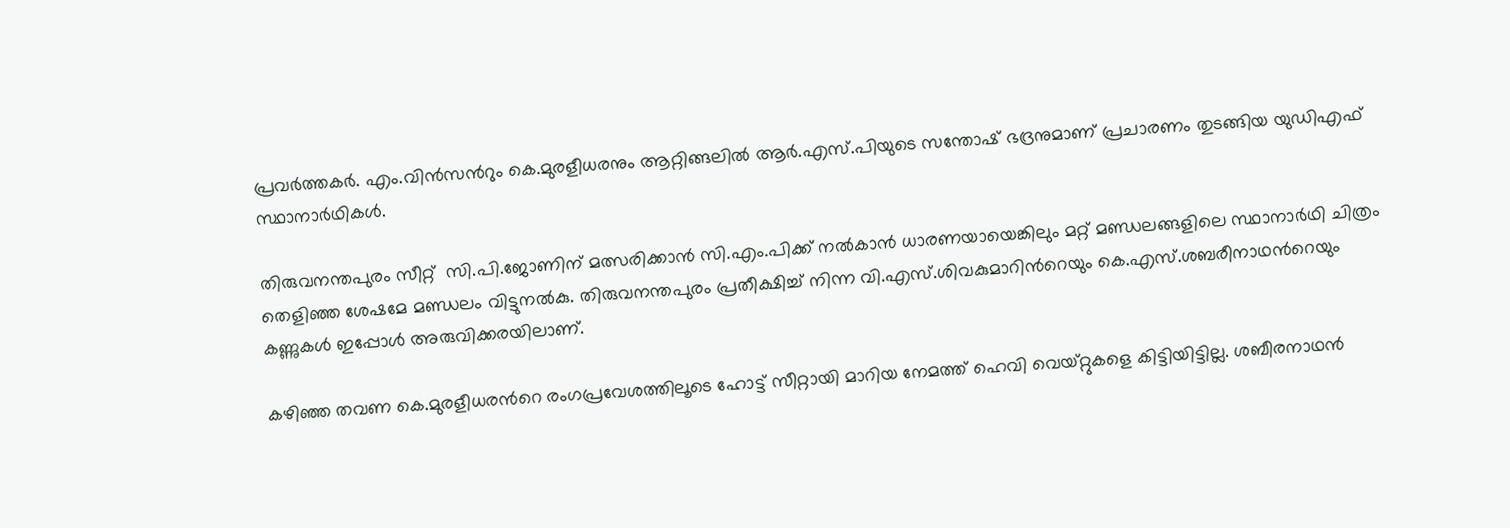പ്രവ‍ര്‍ത്തക‍ര്‍. എം.വിന്‍സന്‍റും കെ.മുരളീധരനും ആറ്റിങ്ങലില്‍ ആര്‍.എസ്.പിയുടെ സന്തോഷ് ഭദ്രനുമാണ് പ്രചാരണം തുടങ്ങിയ യുഡിഎഫ് സ്ഥാനാര്‍ഥികള്‍.

തിരുവനന്തപുരം സീറ്റ്  സി.പി.ജോണിന് മത്സരിക്കാന്‍ സി.എം.പിക്ക് നൽകാൻ ധാരണയായെങ്കിലും മറ്റ് മണ്ഡലങ്ങളിലെ സ്ഥാനാ‍ര്‍ഥി ചിത്രം തെളിഞ്ഞ ശേഷമേ മണ്ഡലം വിട്ടുനല്‍കു. തിരുവനന്തപുരം പ്രതീക്ഷിച്ച് നിന്ന വി.എസ്.ശിവകുമാറിന്‍റെയും കെ.എസ്.ശബരീനാഥന്‍റെയും കണ്ണുകള്‍ ഇപ്പോള്‍ അരുവിക്കരയിലാണ്.

കഴിഞ്ഞ തവണ കെ.മുരളീധരന്‍റെ രംഗപ്രവേശത്തിലൂടെ ഹോട്ട് സീറ്റായി മാറിയ നേമത്ത് ഹെവി വെയ്റ്റുകളെ കിട്ടിയിട്ടില്ല. ശബീരനാഥൻ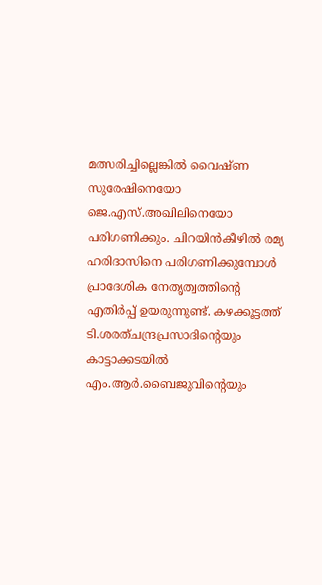മത്സരിച്ചില്ലെങ്കിൽ വൈഷ്ണ സുരേഷിനെയോ ജെ.എസ്.അഖിലിനെയോ പരിഗണിക്കും. ചിറയിന്‍കീഴില്‍ രമ്യ ഹരിദാസിനെ പരിഗണിക്കുമ്പോള്‍ പ്രാദേശിക നേതൃത്വത്തിന്‍റെ എതി‍ര്‍പ്പ് ഉയരുന്നുണ്ട്. കഴക്കൂട്ടത്ത് ടി.ശരത്ചന്ദ്രപ്രസാദിന്‍റെയും കാട്ടാക്കടയില്‍ എം.ആ‍ര്‍.ബൈജുവിന്‍റെയും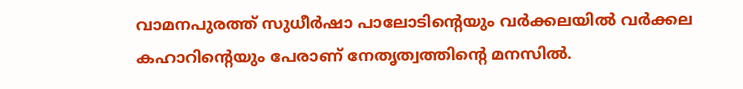വാമനപുരത്ത് സുധീ‍ര്‍ഷാ പാലോടിന്‍റെയും വ‍ര്‍ക്കലയില്‍ വര്‍ക്കല കഹാറിന്‍റെയും പേരാണ് നേതൃത്വത്തിന്‍റെ മനസില്‍.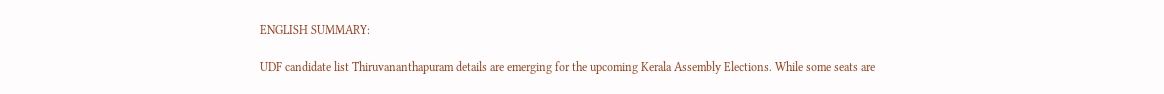ENGLISH SUMMARY:

UDF candidate list Thiruvananthapuram details are emerging for the upcoming Kerala Assembly Elections. While some seats are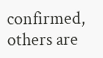confirmed, others are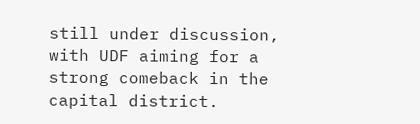still under discussion, with UDF aiming for a strong comeback in the capital district.